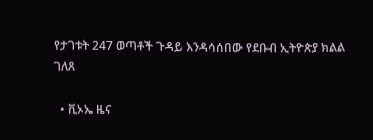የታገቱት 247 ወጣቶች ጉዳይ እንዳሳሰበው የደቡብ ኢትዮጵያ ክልል ገለጸ

  • ቪኦኤ ዜና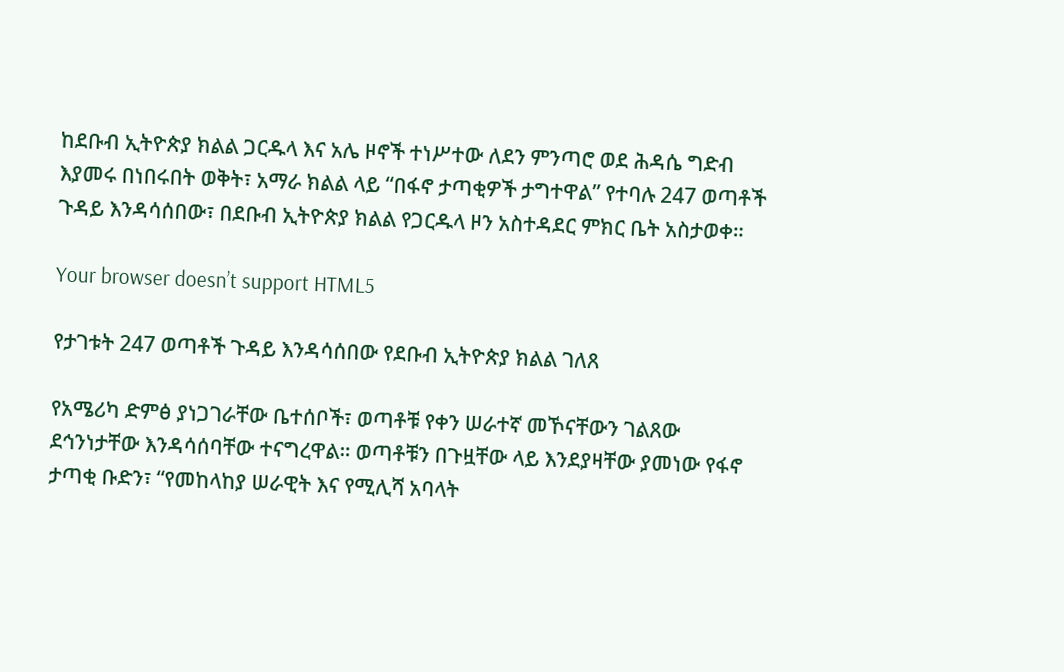ከደቡብ ኢትዮጵያ ክልል ጋርዱላ እና አሌ ዞኖች ተነሥተው ለደን ምንጣሮ ወደ ሕዳሴ ግድብ እያመሩ በነበሩበት ወቅት፣ አማራ ክልል ላይ “በፋኖ ታጣቂዎች ታግተዋል” የተባሉ 247 ወጣቶች ጉዳይ እንዳሳሰበው፣ በደቡብ ኢትዮጵያ ክልል የጋርዱላ ዞን አስተዳደር ምክር ቤት አስታወቀ።

Your browser doesn’t support HTML5

የታገቱት 247 ወጣቶች ጉዳይ እንዳሳሰበው የደቡብ ኢትዮጵያ ክልል ገለጸ

የአሜሪካ ድምፅ ያነጋገራቸው ቤተሰቦች፣ ወጣቶቹ የቀን ሠራተኛ መኾናቸውን ገልጸው ደኅንነታቸው እንዳሳሰባቸው ተናግረዋል። ወጣቶቹን በጉዟቸው ላይ እንደያዛቸው ያመነው የፋኖ ታጣቂ ቡድን፣ “የመከላከያ ሠራዊት እና የሚሊሻ አባላት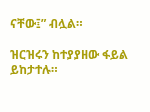ናቸው፤” ብሏል።

ዝርዝሩን ከተያያዘው ፋይል ይከታተሉ።